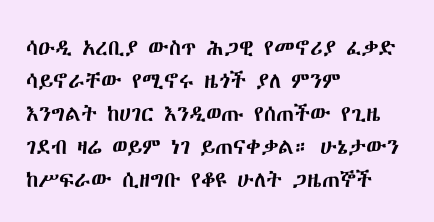ሳዑዲ አረቢያ ውስጥ ሕጋዊ የመኖሪያ ፈቃድ ሳይኖራቸው የሚኖሩ ዜጎች ያለ ምንም እንግልት ከሀገር እንዲወጡ የሰጠችው የጊዜ ገደብ ዛሬ ወይም ነገ ይጠናቀቃል። ሁኔታውን ከሥፍራው ሲዘግቡ የቆዩ ሁለት ጋዜጠኞች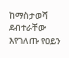ከማስታወሻ ደብተራቸው እየገለጡ የዐይን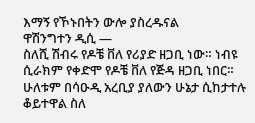እማኝ የኾኑበትን ውሎ ያስረዱናል
ዋሽንግተን ዲሲ —
ስለሺ ሽብሩ የዶቼ ቨለ የሪያድ ዘጋቢ ነው። ነብዩ ሲራክም የቀድሞ የዶቼ ቨለ የጅዳ ዘጋቢ ነበር። ሁለቱም በሳዑዲ አረቢያ ያለውን ሁኔታ ሲከታተሉ ቆይተዋል ስለ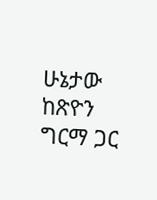ሁኔታው ከጽዮን ግርማ ጋር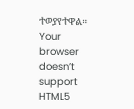ተወያየተዋል።
Your browser doesn’t support HTML5